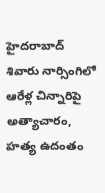హైదరాబాద్ శివారు నార్సింగిలో ఆరేళ్ల చిన్నారిపై అత్యాచారం, హత్య ఉదంతం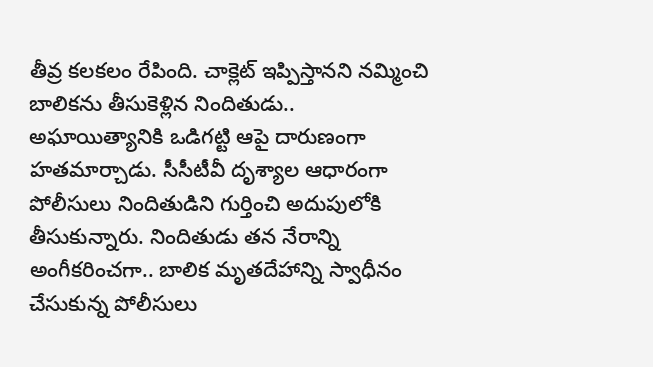తీవ్ర కలకలం రేపింది. చాక్లెట్ ఇప్పిస్తానని నమ్మించి బాలికను తీసుకెళ్లిన నిందితుడు.. అఘాయిత్యానికి ఒడిగట్టి ఆపై దారుణంగా హతమార్చాడు. సీసీటీవీ దృశ్యాల ఆధారంగా పోలీసులు నిందితుడిని గుర్తించి అదుపులోకి తీసుకున్నారు. నిందితుడు తన నేరాన్ని అంగీకరించగా.. బాలిక మృతదేహాన్ని స్వాధీనం చేసుకున్న పోలీసులు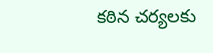కఠిన చర్యలకు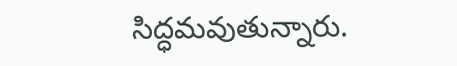సిద్ధమవుతున్నారు.